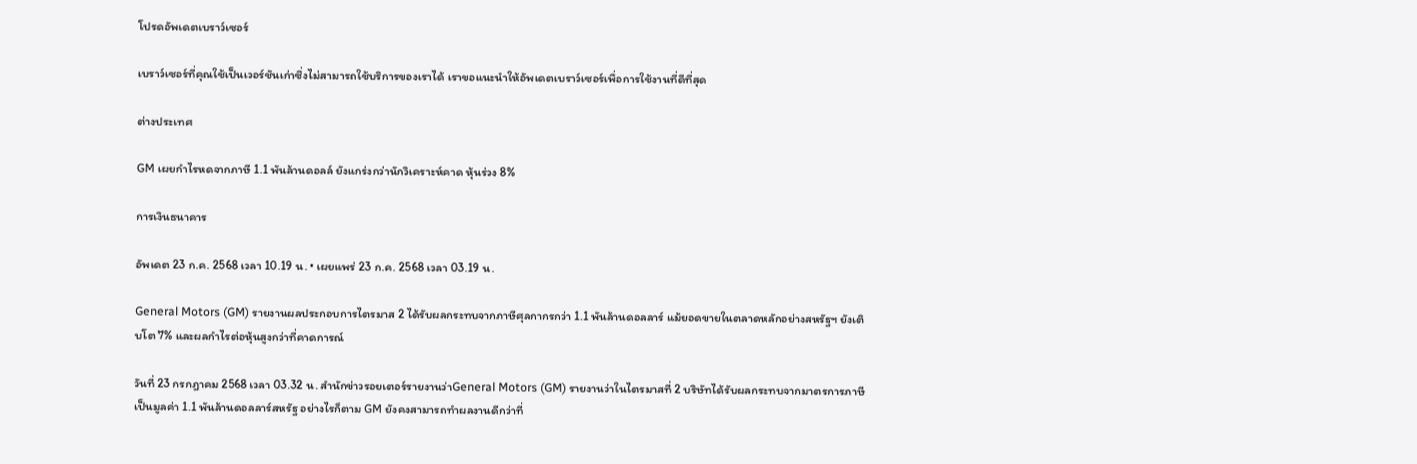โปรดอัพเดตเบราว์เซอร์

เบราว์เซอร์ที่คุณใช้เป็นเวอร์ชันเก่าซึ่งไม่สามารถใช้บริการของเราได้ เราขอแนะนำให้อัพเดตเบราว์เซอร์เพื่อการใช้งานที่ดีที่สุด

ต่างประเทศ

GM เผยกำไรหดจากภาษี 1.1 พันล้านดอลล์ ยังแกร่งกว่านักวิเคราะห์คาด หุ้นร่วง 8%

การเงินธนาคาร

อัพเดต 23 ก.ค. 2568 เวลา 10.19 น. • เผยแพร่ 23 ก.ค. 2568 เวลา 03.19 น.

General Motors (GM) รายงานผลประกอบการไตรมาส 2 ได้รับผลกระทบจากภาษีศุลกากรกว่า 1.1 พันล้านดอลลาร์ แม้ยอดขายในตลาดหลักอย่างสหรัฐฯ ยังเติบโต 7% และผลกำไรต่อหุ้นสูงกว่าที่คาดการณ์

วันที่ 23 กรกฎาคม 2568 เวลา 03.32 น. สำนักข่าวรอยเตอร์รายงานว่าGeneral Motors (GM) รายงานว่าในไตรมาสที่ 2 บริษัทได้รับผลกระทบจากมาตรการภาษีเป็นมูลค่า 1.1 พันล้านดอลลาร์สหรัฐ อย่างไรก็ตาม GM ยังคงสามารถทำผลงานดีกว่าที่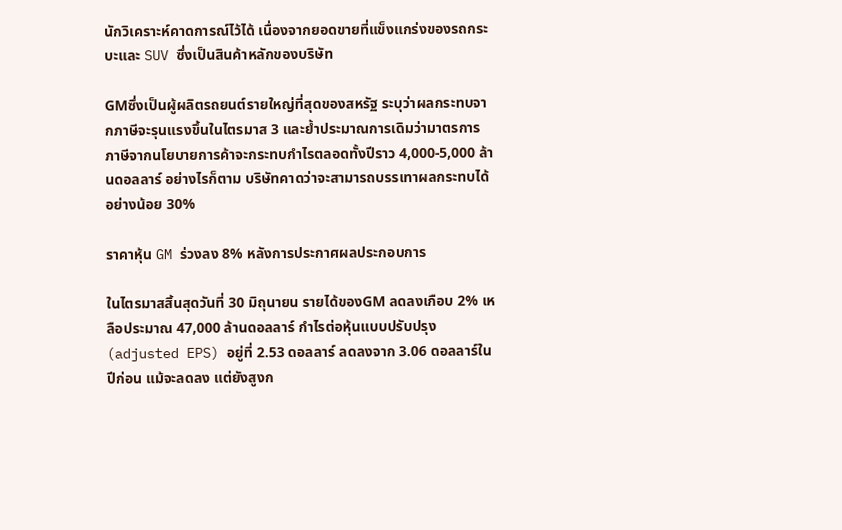นักวิเคราะห์คาดการณ์ไว้ได้ เนื่องจากยอดขายที่แข็งแกร่งของรถกระบะและ SUV ซึ่งเป็นสินค้าหลักของบริษัท

GMซึ่งเป็นผู้ผลิตรถยนต์รายใหญ่ที่สุดของสหรัฐ ระบุว่าผลกระทบจากภาษีจะรุนแรงขึ้นในไตรมาส 3 และย้ำประมาณการเดิมว่ามาตรการภาษีจากนโยบายการค้าจะกระทบกำไรตลอดทั้งปีราว 4,000-5,000 ล้านดอลลาร์ อย่างไรก็ตาม บริษัทคาดว่าจะสามารถบรรเทาผลกระทบได้อย่างน้อย 30%

ราคาหุ้น GM ร่วงลง 8% หลังการประกาศผลประกอบการ

ในไตรมาสสิ้นสุดวันที่ 30 มิถุนายน รายได้ของGM ลดลงเกือบ 2% เหลือประมาณ 47,000 ล้านดอลลาร์ กำไรต่อหุ้นแบบปรับปรุง (adjusted EPS) อยู่ที่ 2.53 ดอลลาร์ ลดลงจาก 3.06 ดอลลาร์ในปีก่อน แม้จะลดลง แต่ยังสูงก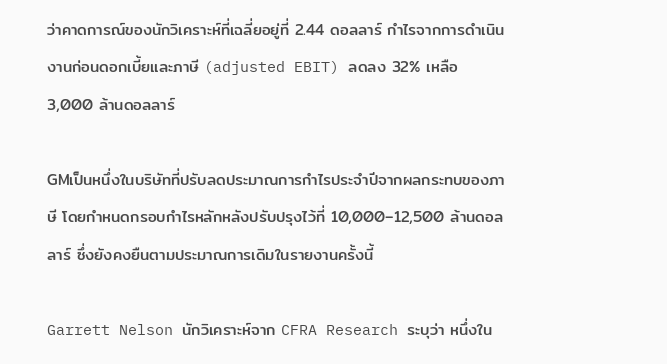ว่าคาดการณ์ของนักวิเคราะห์ที่เฉลี่ยอยู่ที่ 2.44 ดอลลาร์ กำไรจากการดำเนินงานก่อนดอกเบี้ยและภาษี (adjusted EBIT) ลดลง 32% เหลือ 3,000 ล้านดอลลาร์

GMเป็นหนึ่งในบริษัทที่ปรับลดประมาณการกำไรประจำปีจากผลกระทบของภาษี โดยกำหนดกรอบกำไรหลักหลังปรับปรุงไว้ที่ 10,000–12,500 ล้านดอลลาร์ ซึ่งยังคงยืนตามประมาณการเดิมในรายงานครั้งนี้

Garrett Nelson นักวิเคราะห์จาก CFRA Research ระบุว่า หนึ่งใน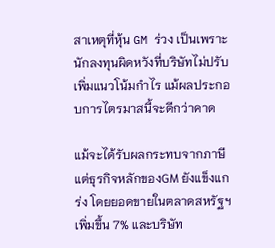สาเหตุที่หุ้น GM ร่วง เป็นเพราะนักลงทุนผิดหวังที่บริษัทไม่ปรับเพิ่มแนวโน้มกำไร แม้ผลประกอบการไตรมาสนี้จะดีกว่าคาด

แม้จะได้รับผลกระทบจากภาษี แต่ธุรกิจหลักของGM ยังแข็งแกร่ง โดยยอดขายในตลาดสหรัฐฯ เพิ่มขึ้น 7% และบริษัท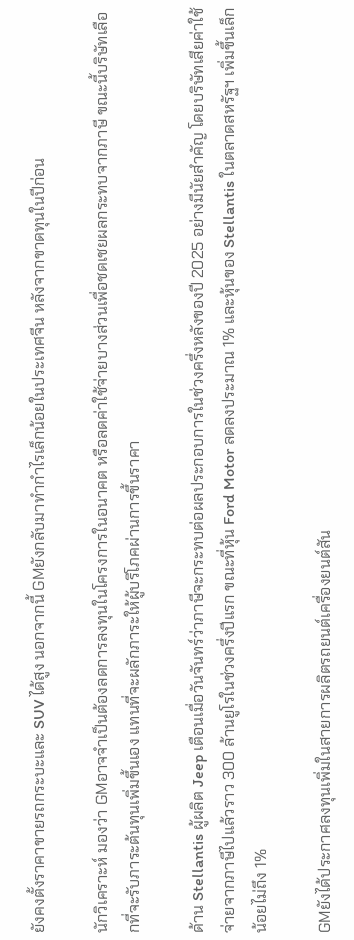ยังคงตั้งราคาขายรถกระบะและ SUV ได้สูง นอกจากนี้ GMยังกลับมาทำกำไรเล็กน้อยในประเทศจีน หลังจากขาดทุนในปีก่อน

นักวิเคราะห์ มองว่า GMอาจจำเป็นต้องลดการลงทุนในโครงการในอนาคต หรือลดค่าใช้จ่ายบางส่วนเพื่อชดเชยผลกระทบจากภาษี ขณะนี้บริษัทเลือกที่จะรับภาระต้นทุนเพิ่มขึ้นเอง แทนที่จะผลักภาระให้ผู้บริโภคผ่านการขึ้นราคา

ด้าน Stellantis ผู้ผลิต Jeep เตือนเมื่อวันจันทร์ว่าภาษีจะกระทบต่อผลประกอบการในช่วงครึ่งหลังของปี 2025 อย่างมีนัยสำคัญ โดยบริษัทเสียค่าใช้จ่ายจากภาษีไปแล้วราว 300 ล้านยูโรในช่วงครึ่งปีแรก ขณะที่หุ้น Ford Motor ลดลงประมาณ 1% และหุ้นของ Stellantis ในตลาดสหรัฐฯ เพิ่มขึ้นเล็กน้อยไม่ถึง 1%

GMยังได้ประกาศลงทุนเพิ่มในสายการผลิตรถยนต์เครื่องยนต์สัน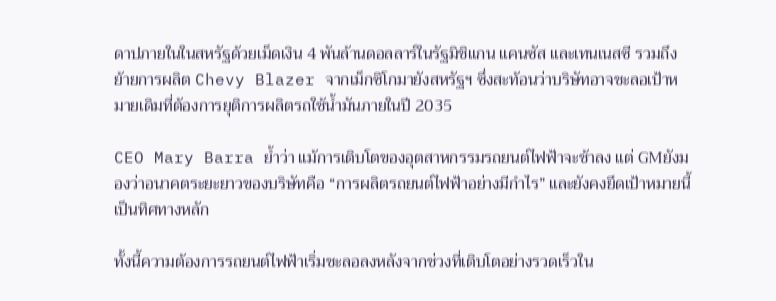ดาปภายในในสหรัฐด้วยเม็ดเงิน 4 พันล้านดอลลาร์ในรัฐมิชิแกน แคนซัส และเทนเนสซี รวมถึงย้ายการผลิต Chevy Blazer จากเม็กซิโกมายังสหรัฐฯ ซึ่งสะท้อนว่าบริษัทอาจชะลอเป้าหมายเดิมที่ต้องการยุติการผลิตรถใช้น้ำมันภายในปี 2035

CEO Mary Barra ย้ำว่า แม้การเติบโตของอุตสาหกรรมรถยนต์ไฟฟ้าจะช้าลง แต่ GMยังมองว่าอนาคตระยะยาวของบริษัทคือ “การผลิตรถยนต์ไฟฟ้าอย่างมีกำไร” และยังคงยึดเป้าหมายนี้เป็นทิศทางหลัก

ทั้งนี้ความต้องการรถยนต์ไฟฟ้าเริ่มชะลอลงหลังจากช่วงที่เติบโตอย่างรวดเร็วใน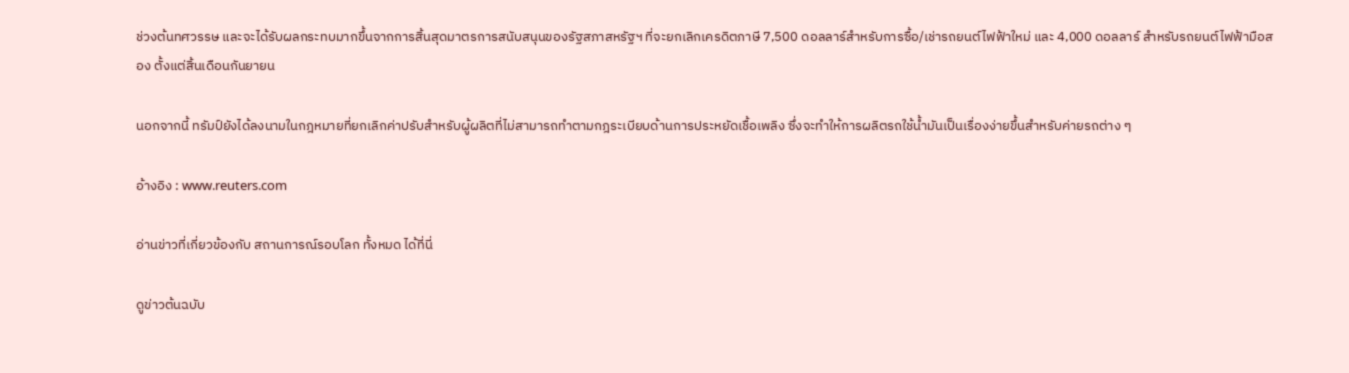ช่วงต้นทศวรรษ และจะได้รับผลกระทบมากขึ้นจากการสิ้นสุดมาตรการสนับสนุนของรัฐสภาสหรัฐฯ ที่จะยกเลิกเครดิตภาษี 7,500 ดอลลาร์สำหรับการซื้อ/เช่ารถยนต์ไฟฟ้าใหม่ และ 4,000 ดอลลาร์ สำหรับรถยนต์ไฟฟ้ามือสอง ตั้งแต่สิ้นเดือนกันยายน

นอกจากนี้ ทรัมป์ยังได้ลงนามในกฎหมายที่ยกเลิกค่าปรับสำหรับผู้ผลิตที่ไม่สามารถทำตามกฎระเบียบด้านการประหยัดเชื้อเพลิง ซึ่งจะทำให้การผลิตรถใช้น้ำมันเป็นเรื่องง่ายขึ้นสำหรับค่ายรถต่าง ๆ

อ้างอิง : www.reuters.com

อ่านข่าวที่เกี่ยวข้องกับ สถานการณ์รอบโลก ทั้งหมด ได้ที่นี่

ดูข่าวต้นฉบับ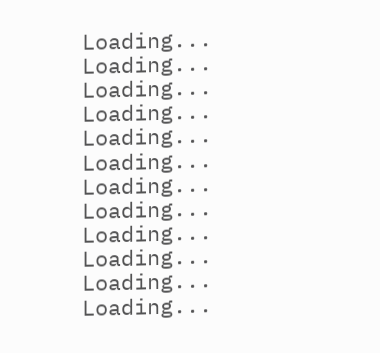Loading...
Loading...
Loading...
Loading...
Loading...
Loading...
Loading...
Loading...
Loading...
Loading...
Loading...
Loading...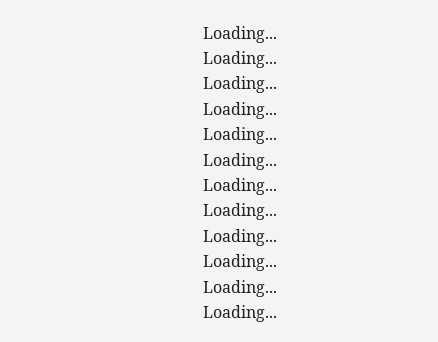Loading...
Loading...
Loading...
Loading...
Loading...
Loading...
Loading...
Loading...
Loading...
Loading...
Loading...
Loading...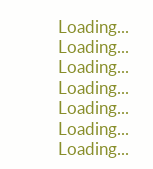Loading...
Loading...
Loading...
Loading...
Loading...
Loading...
Loading...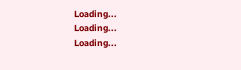Loading...
Loading...
Loading...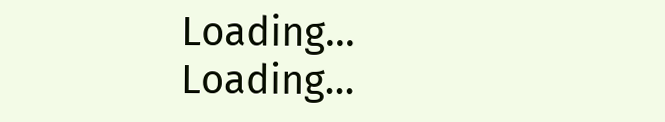Loading...
Loading...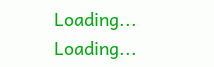Loading...
Loading...